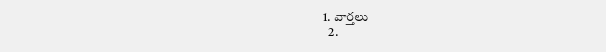1. వార్తలు
  2.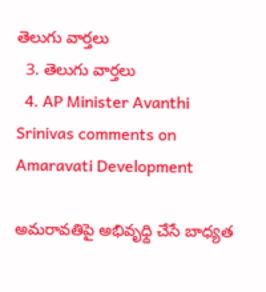తెలుగు వార్తలు
  3. తెలుగు వార్తలు
  4. AP Minister Avanthi Srinivas comments on Amaravati Development

అమరావతిపై అభివృధ్ది చేసే బాధ్యత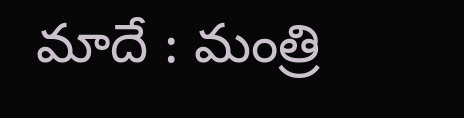మాదే : మంత్రి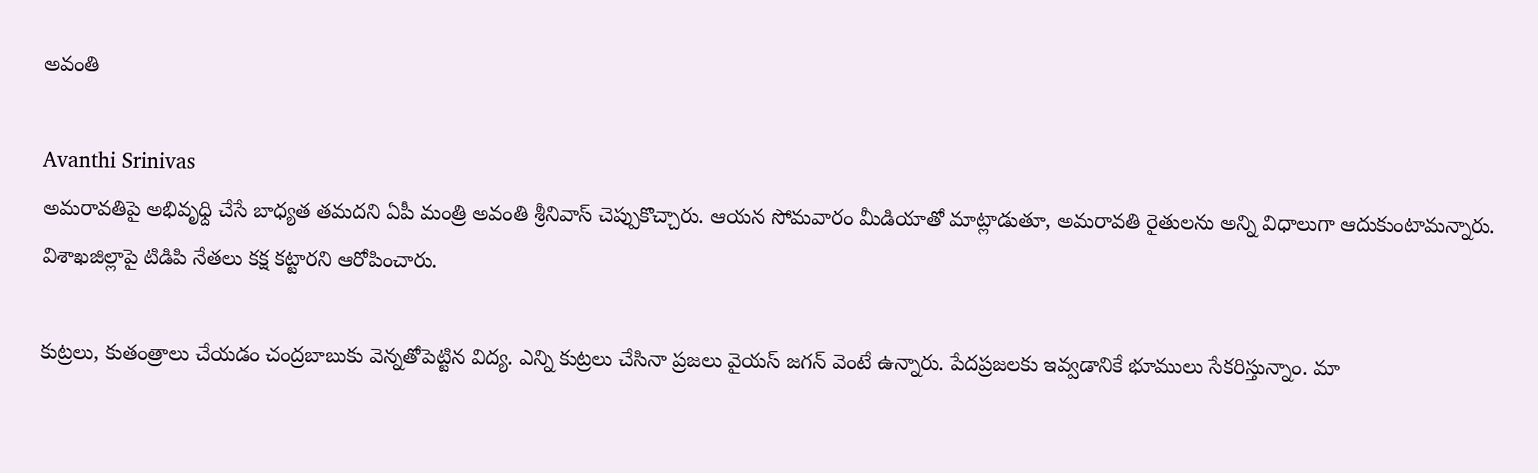అవంతి

Avanthi Srinivas
అమరావతిపై అభివృధ్ది చేసే బాధ్యత తమదని ఏపీ మంత్రి అవంతి శ్రీనివాస్ చెప్పుకొచ్చారు. ఆయన సోమవారం మీడియాతో మాట్లాడుతూ, అమరావతి రైతులను అన్ని విధాలుగా ఆదుకుంటామన్నారు. విశాఖజిల్లాపై టిడిపి నేతలు కక్ష కట్టారని ఆరోపించారు.

కుట్రలు, కుతంత్రాలు చేయడం చంద్రబాబుకు వెన్నతోపెట్టిన విద్య. ఎన్ని కుట్రలు చేసినా ప్రజలు వైయస్ జగన్ వెంటే ఉన్నారు. పేదప్రజలకు ఇవ్వడానికే భూములు సేకరిస్తున్నాం. మా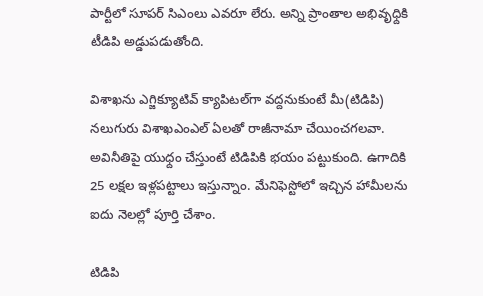పార్టీలో సూపర్ సిఎంలు ఎవరూ లేరు. అన్ని ప్రాంతాల అభివృధ్దికి టీడిపి అడ్డుపడుతోంది.

విశాఖను ఎగ్జిక్యూటివ్ క్యాపిటల్‌గా వద్దనుకుంటే మీ(టిడిపి) నలుగురు విశాఖఎంఎల్ ఏలతో రాజీనామా చేయించగలవా. అవినీతిపై యుధ్దం చేస్తుంటే టిడిపికి భయం పట్టుకుంది. ఉగాదికి 25 లక్షల ఇళ్లపట్టాలు ఇస్తున్నాం. మేనిఫెస్టోలో ఇచ్చిన హామీలను ఐదు నెలల్లో పూర్తి చేశాం.

టిడిపి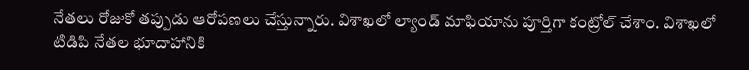నేతలు రోజుకో తప్పుడు ఆరోపణలు చేస్తున్నారు. విశాఖలో ల్యాండ్ మాఫియాను పూర్తిగా కంట్రోల్ చేశాం. విశాఖలో టిడిపి నేతల భూదాహానికి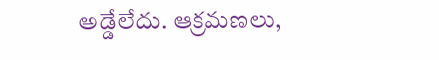అడ్డేలేదు. ఆక్రమణలు,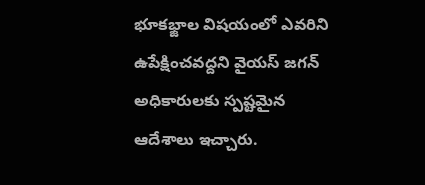భూకభ్జాల విషయంలో ఎవరిని ఉపేక్షించవద్దని వైయస్ జగన్ అధికారులకు స్పష్టమైన ఆదేశాలు ఇచ్చారు.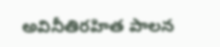అవినీతిరహిత పాలన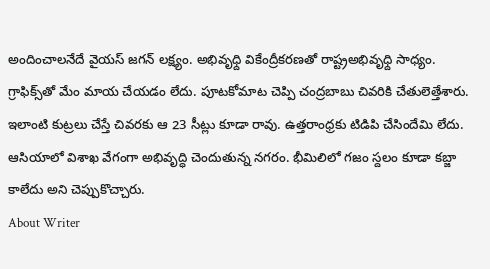అందించాలనేదే వైయస్ జగన్ లక్ష్యం. అభివృధ్ది వికేంద్రీకరణతో రాష్ట్రఅభివృధ్ది సాధ్యం. గ్రాఫిక్స్‌తో మేం మాయ చేయడం లేదు. పూటకోమాట చెప్పి చంద్రబాబు చివరికి చేతులెత్తేశారు. ఇలాంటి కుట్రలు చేస్తే చివరకు ఆ 23 సీట్లు కూడా రావు. ఉత్తరాంధ్రకు టిడిపి చేసిందేమి లేదు. ఆసియాలో విశాఖ వేగంగా అభివృద్ధి చెందుతున్న నగరం. భీమిలిలో గజం స్దలం కూడా కబ్జా కాలేదు అని చెప్పుకొచ్చారు.
About Writer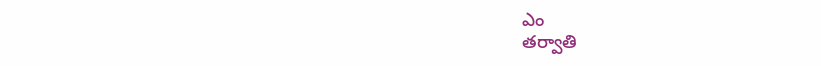ఎం
తర్వాతి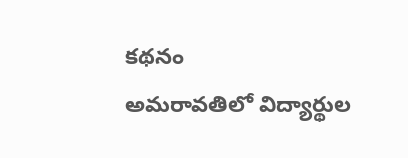కథనం
అమరావతిలో విద్యార్థుల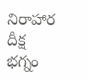నిరాహార దీక్ష భగ్నం